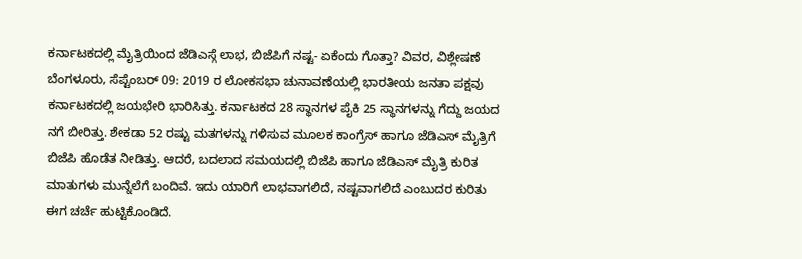ಕರ್ನಾಟಕದಲ್ಲಿ ಮೈತ್ರಿಯಿಂದ ಜೆಡಿಎಸ್ಗೆ ಲಾಭ, ಬಿಜೆಪಿಗೆ ನಷ್ಟ- ಏಕೆಂದು ಗೊತ್ತಾ? ವಿವರ, ವಿಶ್ಲೇಷಣೆ
ಬೆಂಗಳೂರು, ಸೆಪ್ಟೆಂಬರ್ 09: 2019 ರ ಲೋಕಸಭಾ ಚುನಾವಣೆಯಲ್ಲಿ ಭಾರತೀಯ ಜನತಾ ಪಕ್ಷವು ಕರ್ನಾಟಕದಲ್ಲಿ ಜಯಭೇರಿ ಭಾರಿಸಿತ್ತು. ಕರ್ನಾಟಕದ 28 ಸ್ಥಾನಗಳ ಪೈಕಿ 25 ಸ್ಥಾನಗಳನ್ನು ಗೆದ್ದು ಜಯದ ನಗೆ ಬೀರಿತ್ತು. ಶೇಕಡಾ 52 ರಷ್ಟು ಮತಗಳನ್ನು ಗಳಿಸುವ ಮೂಲಕ ಕಾಂಗ್ರೆಸ್ ಹಾಗೂ ಜೆಡಿಎಸ್ ಮೈತ್ರಿಗೆ ಬಿಜೆಪಿ ಹೊಡೆತ ನೀಡಿತ್ತು. ಆದರೆ, ಬದಲಾದ ಸಮಯದಲ್ಲಿ ಬಿಜೆಪಿ ಹಾಗೂ ಜೆಡಿಎಸ್ ಮೈತ್ರಿ ಕುರಿತ ಮಾತುಗಳು ಮುನ್ನೆಲೆಗೆ ಬಂದಿವೆ. ಇದು ಯಾರಿಗೆ ಲಾಭವಾಗಲಿದೆ, ನಷ್ಟವಾಗಲಿದೆ ಎಂಬುದರ ಕುರಿತು ಈಗ ಚರ್ಚೆ ಹುಟ್ಟಿಕೊಂಡಿದೆ.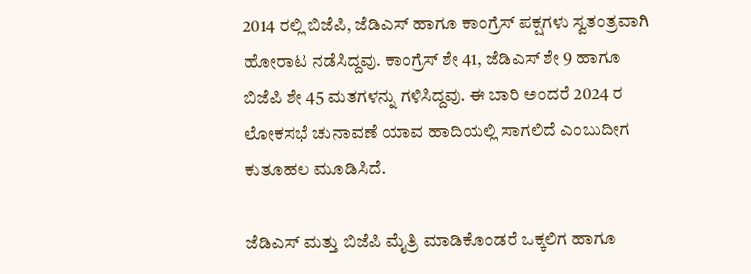2014 ರಲ್ಲಿ ಬಿಜೆಪಿ, ಜೆಡಿಎಸ್ ಹಾಗೂ ಕಾಂಗ್ರೆಸ್ ಪಕ್ಷಗಳು ಸ್ವತಂತ್ರವಾಗಿ ಹೋರಾಟ ನಡೆಸಿದ್ದವು. ಕಾಂಗ್ರೆಸ್ ಶೇ 41, ಜೆಡಿಎಸ್ ಶೇ 9 ಹಾಗೂ ಬಿಜೆಪಿ ಶೇ 45 ಮತಗಳನ್ನು ಗಳಿಸಿದ್ದವು. ಈ ಬಾರಿ ಅಂದರೆ 2024 ರ ಲೋಕಸಭೆ ಚುನಾವಣೆ ಯಾವ ಹಾದಿಯಲ್ಲಿ ಸಾಗಲಿದೆ ಎಂಬುದೀಗ ಕುತೂಹಲ ಮೂಡಿಸಿದೆ.

ಜೆಡಿಎಸ್ ಮತ್ತು ಬಿಜೆಪಿ ಮೈತ್ರಿ ಮಾಡಿಕೊಂಡರೆ ಒಕ್ಕಲಿಗ ಹಾಗೂ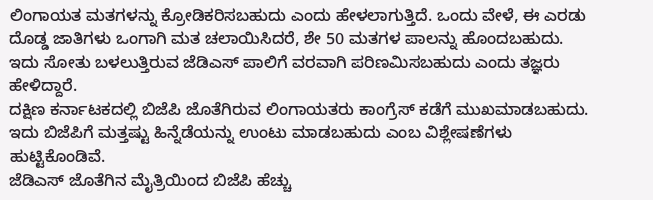ಲಿಂಗಾಯತ ಮತಗಳನ್ನು ಕ್ರೋಡಿಕರಿಸಬಹುದು ಎಂದು ಹೇಳಲಾಗುತ್ತಿದೆ. ಒಂದು ವೇಳೆ, ಈ ಎರಡು ದೊಡ್ಡ ಜಾತಿಗಳು ಒಂಗಾಗಿ ಮತ ಚಲಾಯಿಸಿದರೆ, ಶೇ 50 ಮತಗಳ ಪಾಲನ್ನು ಹೊಂದಬಹುದು. ಇದು ಸೋತು ಬಳಲುತ್ತಿರುವ ಜೆಡಿಎಸ್ ಪಾಲಿಗೆ ವರವಾಗಿ ಪರಿಣಮಿಸಬಹುದು ಎಂದು ತಜ್ಞರು ಹೇಳಿದ್ದಾರೆ.
ದಕ್ಷಿಣ ಕರ್ನಾಟಕದಲ್ಲಿ ಬಿಜೆಪಿ ಜೊತೆಗಿರುವ ಲಿಂಗಾಯತರು ಕಾಂಗ್ರೆಸ್ ಕಡೆಗೆ ಮುಖಮಾಡಬಹುದು. ಇದು ಬಿಜೆಪಿಗೆ ಮತ್ತಷ್ಟು ಹಿನ್ನೆಡೆಯನ್ನು ಉಂಟು ಮಾಡಬಹುದು ಎಂಬ ವಿಶ್ಲೇಷಣೆಗಳು ಹುಟ್ಟಿಕೊಂಡಿವೆ.
ಜೆಡಿಎಸ್ ಜೊತೆಗಿನ ಮೈತ್ರಿಯಿಂದ ಬಿಜೆಪಿ ಹೆಚ್ಚು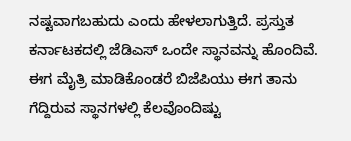ನಷ್ಟವಾಗಬಹುದು ಎಂದು ಹೇಳಲಾಗುತ್ತಿದೆ. ಪ್ರಸ್ತುತ ಕರ್ನಾಟಕದಲ್ಲಿ ಜೆಡಿಎಸ್ ಒಂದೇ ಸ್ಥಾನವನ್ನು ಹೊಂದಿವೆ. ಈಗ ಮೈತ್ರಿ ಮಾಡಿಕೊಂಡರೆ ಬಿಜೆಪಿಯು ಈಗ ತಾನು ಗೆದ್ದಿರುವ ಸ್ಥಾನಗಳಲ್ಲಿ ಕೆಲವೊಂದಿಷ್ಟು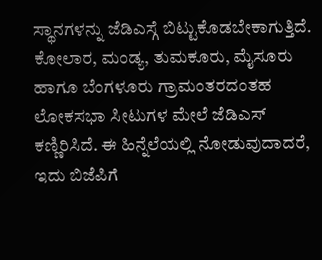ಸ್ಥಾನಗಳನ್ನು ಜೆಡಿಎಸ್ಗೆ ಬಿಟ್ಟುಕೊಡಬೇಕಾಗುತ್ತಿದೆ. ಕೋಲಾರ, ಮಂಡ್ಯ, ತುಮಕೂರು, ಮೈಸೂರು ಹಾಗೂ ಬೆಂಗಳೂರು ಗ್ರಾಮಂತರದಂತಹ ಲೋಕಸಭಾ ಸೀಟುಗಳ ಮೇಲೆ ಜೆಡಿಎಸ್ ಕಣ್ಣಿರಿಸಿದೆ. ಈ ಹಿನ್ನೆಲೆಯಲ್ಲಿ ನೋಡುವುದಾದರೆ, ಇದು ಬಿಜೆಪಿಗೆ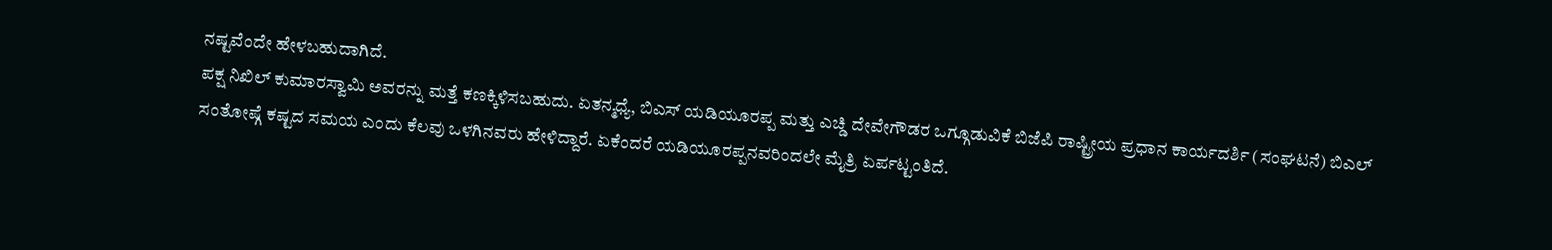ನಷ್ಟವೆಂದೇ ಹೇಳಬಹುದಾಗಿದೆ.
ಪಕ್ಷ ನಿಖಿಲ್ ಕುಮಾರಸ್ವಾಮಿ ಅವರನ್ನು ಮತ್ತೆ ಕಣಕ್ಕಿಳಿಸಬಹುದು. ಏತನ್ಮಧ್ಯೆ, ಬಿಎಸ್ ಯಡಿಯೂರಪ್ಪ ಮತ್ತು ಎಚ್ಡಿ ದೇವೇಗೌಡರ ಒಗ್ಗೂಡುವಿಕೆ ಬಿಜೆಪಿ ರಾಷ್ಟ್ರೀಯ ಪ್ರಧಾನ ಕಾರ್ಯದರ್ಶಿ (ಸಂಘಟನೆ) ಬಿಎಲ್ ಸಂತೋಷ್ಗೆ ಕಷ್ಟದ ಸಮಯ ಎಂದು ಕೆಲವು ಒಳಗಿನವರು ಹೇಳಿದ್ದಾರೆ. ಏಕೆಂದರೆ ಯಡಿಯೂರಪ್ಪನವರಿಂದಲೇ ಮೈತ್ರಿ ಏರ್ಪಟ್ಟಂತಿದೆ.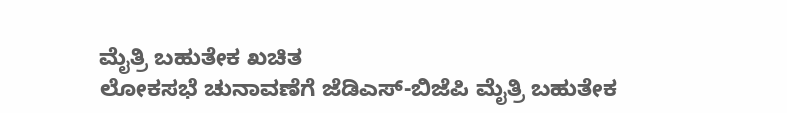ಮೈತ್ರಿ ಬಹುತೇಕ ಖಚಿತ
ಲೋಕಸಭೆ ಚುನಾವಣೆಗೆ ಜೆಡಿಎಸ್-ಬಿಜೆಪಿ ಮೈತ್ರಿ ಬಹುತೇಕ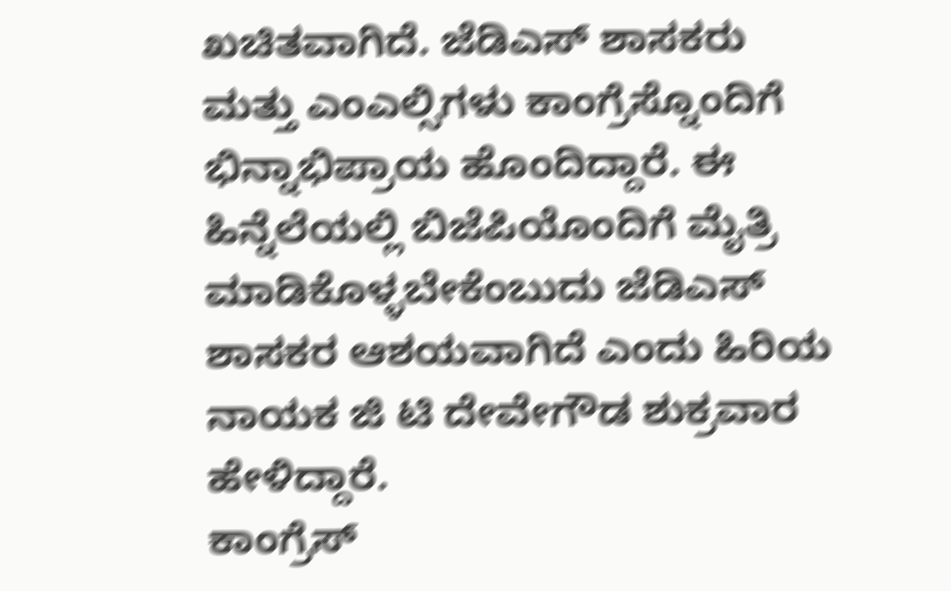ಖಚಿತವಾಗಿದೆ. ಜೆಡಿಎಸ್ ಶಾಸಕರು ಮತ್ತು ಎಂಎಲ್ಸಿಗಳು ಕಾಂಗ್ರೆಸ್ನೊಂದಿಗೆ ಭಿನ್ನಾಭಿಪ್ರಾಯ ಹೊಂದಿದ್ದಾರೆ. ಈ ಹಿನ್ನೆಲೆಯಲ್ಲಿ ಬಿಜೆಪಿಯೊಂದಿಗೆ ಮೈತ್ರಿ ಮಾಡಿಕೊಳ್ಳಬೇಕೆಂಬುದು ಜೆಡಿಎಸ್ ಶಾಸಕರ ಆಶಯವಾಗಿದೆ ಎಂದು ಹಿರಿಯ ನಾಯಕ ಜಿ ಟಿ ದೇವೇಗೌಡ ಶುಕ್ರವಾರ ಹೇಳಿದ್ದಾರೆ.
ಕಾಂಗ್ರೆಸ್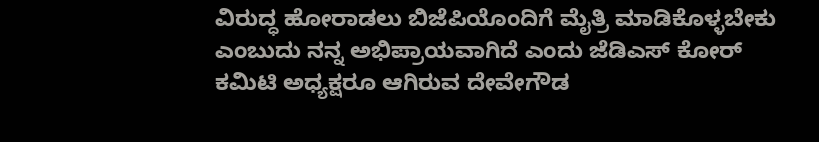ವಿರುದ್ಧ ಹೋರಾಡಲು ಬಿಜೆಪಿಯೊಂದಿಗೆ ಮೈತ್ರಿ ಮಾಡಿಕೊಳ್ಳಬೇಕು ಎಂಬುದು ನನ್ನ ಅಭಿಪ್ರಾಯವಾಗಿದೆ ಎಂದು ಜೆಡಿಎಸ್ ಕೋರ್ ಕಮಿಟಿ ಅಧ್ಯಕ್ಷರೂ ಆಗಿರುವ ದೇವೇಗೌಡ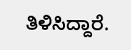ತಿಳಿಸಿದ್ದಾರೆ.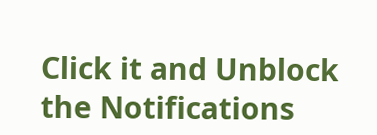Click it and Unblock the Notifications